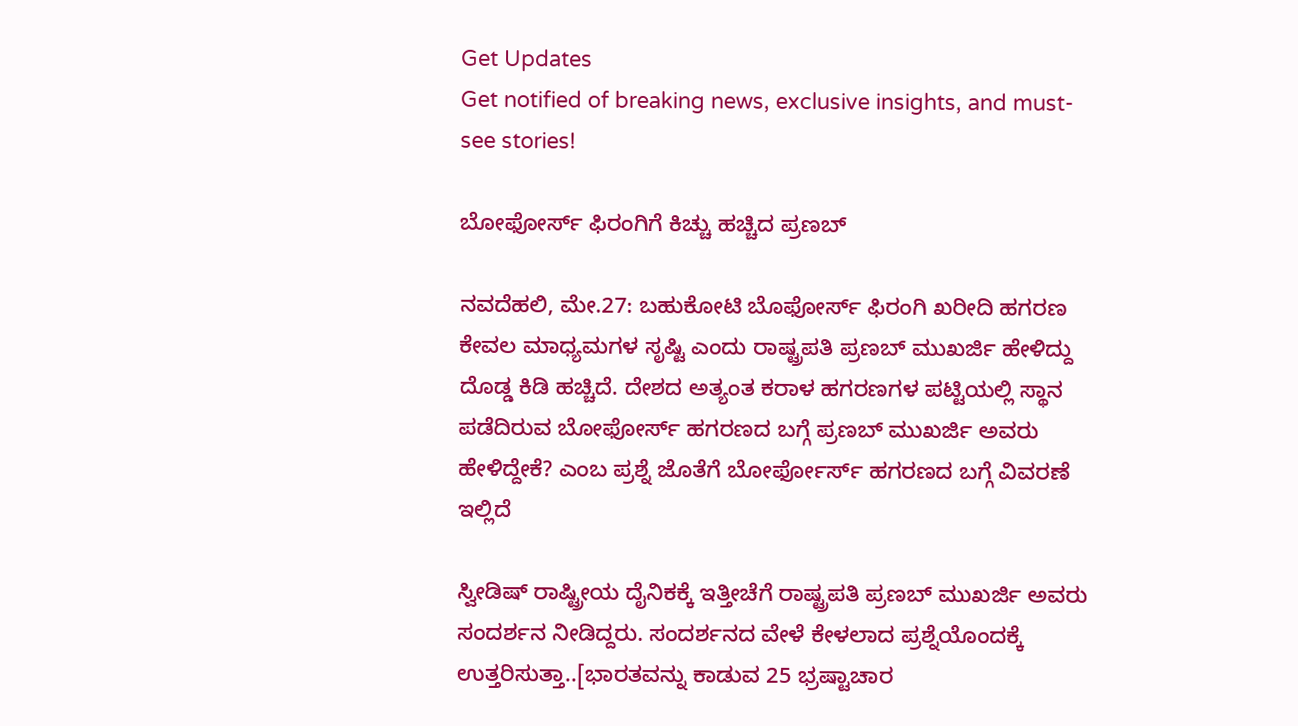Get Updates
Get notified of breaking news, exclusive insights, and must-see stories!

ಬೋಫೋರ್ಸ್ ಫಿರಂಗಿಗೆ ಕಿಚ್ಚು ಹಚ್ಚಿದ ಪ್ರಣಬ್

ನವದೆಹಲಿ, ಮೇ.27: ಬಹುಕೋಟಿ ಬೊಫೋರ್ಸ್ ಫಿರಂಗಿ ಖರೀದಿ ಹಗರಣ ಕೇವಲ ಮಾಧ್ಯಮಗಳ ಸೃಷ್ಟಿ ಎಂದು ರಾಷ್ಟ್ರಪತಿ ಪ್ರಣಬ್ ಮುಖರ್ಜಿ ಹೇಳಿದ್ದು ದೊಡ್ಡ ಕಿಡಿ ಹಚ್ಚಿದೆ. ದೇಶದ ಅತ್ಯಂತ ಕರಾಳ ಹಗರಣಗಳ ಪಟ್ಟಿಯಲ್ಲಿ ಸ್ಥಾನ ಪಡೆದಿರುವ ಬೋಫೋರ್ಸ್ ಹಗರಣದ ಬಗ್ಗೆ ಪ್ರಣಬ್ ಮುಖರ್ಜಿ ಅವರು ಹೇಳಿದ್ದೇಕೆ? ಎಂಬ ಪ್ರಶ್ನೆ ಜೊತೆಗೆ ಬೋರ್ಫೋರ್ಸ್ ಹಗರಣದ ಬಗ್ಗೆ ವಿವರಣೆ ಇಲ್ಲಿದೆ

ಸ್ವೀಡಿಷ್ ರಾಷ್ಟ್ರೀಯ ದೈನಿಕಕ್ಕೆ ಇತ್ತೀಚೆಗೆ ರಾಷ್ಟ್ರಪತಿ ಪ್ರಣಬ್ ಮುಖರ್ಜಿ ಅವರು ಸಂದರ್ಶನ ನೀಡಿದ್ದರು. ಸಂದರ್ಶನದ ವೇಳೆ ಕೇಳಲಾದ ಪ್ರಶ್ನೆಯೊಂದಕ್ಕೆ ಉತ್ತರಿಸುತ್ತಾ..[ಭಾರತವನ್ನು ಕಾಡುವ 25 ಭ್ರಷ್ಟಾಚಾರ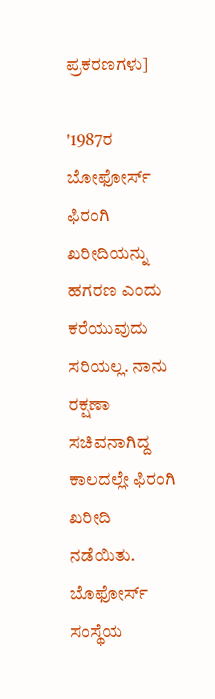ಪ್ರಕರಣಗಳು]

'1987ರ ಬೋಫೋರ್ಸ್ ಫಿರಂಗಿ ಖರೀದಿಯನ್ನು ಹಗರಣ ಎಂದು ಕರೆಯುವುದು ಸರಿಯಲ್ಲ. ನಾನು ರಕ್ಷಣಾ ಸಚಿವನಾಗಿದ್ದ ಕಾಲದಲ್ಲೇ ಫಿರಂಗಿ ಖರೀದಿ ನಡೆಯಿತು. ಬೊಫೋರ್ಸ್ ಸಂಸ್ಥೆಯ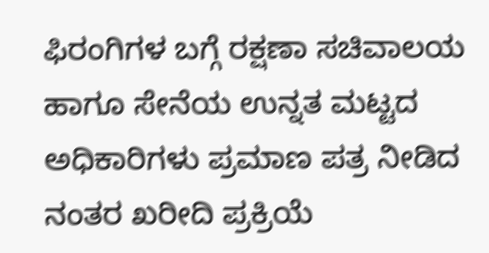ಫಿರಂಗಿಗಳ ಬಗ್ಗೆ ರಕ್ಷಣಾ ಸಚಿವಾಲಯ ಹಾಗೂ ಸೇನೆಯ ಉನ್ನತ ಮಟ್ಟದ ಅಧಿಕಾರಿಗಳು ಪ್ರಮಾಣ ಪತ್ರ ನೀಡಿದ ನಂತರ ಖರೀದಿ ಪ್ರಕ್ರಿಯೆ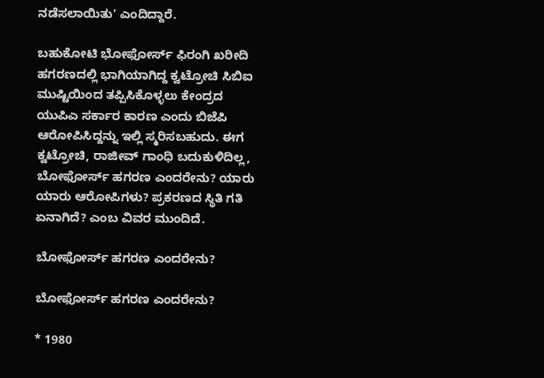ನಡೆಸಲಾಯಿತು' ಎಂದಿದ್ದಾರೆ.

ಬಹುಕೋಟಿ ಭೋಫೋರ್ಸ್ ಫಿರಂಗಿ ಖರೀದಿ ಹಗರಣದಲ್ಲಿ ಭಾಗಿಯಾಗಿದ್ದ ಕ್ವಟ್ರೋಚಿ ಸಿಬಿಐ ಮುಷ್ಟಿಯಿಂದ ತಪ್ಪಿಸಿಕೊಳ್ಳಲು ಕೇಂದ್ರದ ಯುಪಿಎ ಸರ್ಕಾರ ಕಾರಣ ಎಂದು ಬಿಜೆಪಿ ಆರೋಪಿಸಿದ್ದನ್ನು ಇಲ್ಲಿ ಸ್ಮರಿಸಬಹುದು. ಈಗ ಕ್ವಟ್ರೋಚಿ, ರಾಜೀವ್ ಗಾಂಧಿ ಬದುಕುಳಿದಿಲ್ಲ, ಬೋಫೋರ್ಸ್ ಹಗರಣ ಎಂದರೇನು? ಯಾರು ಯಾರು ಆರೋಪಿಗಳು? ಪ್ರಕರಣದ ಸ್ಥಿತಿ ಗತಿ ಏನಾಗಿದೆ? ಎಂಬ ವಿವರ ಮುಂದಿದೆ.

ಬೋಫೋರ್ಸ್ ಹಗರಣ ಎಂದರೇನು?

ಬೋಫೋರ್ಸ್ ಹಗರಣ ಎಂದರೇನು?

* 1980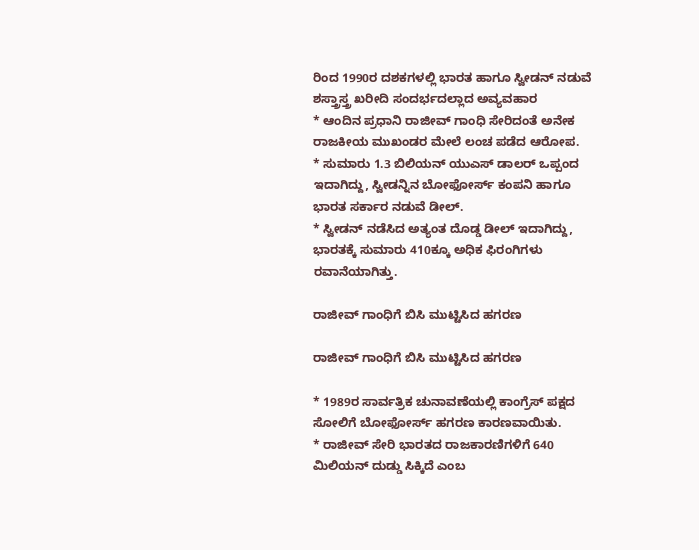ರಿಂದ 1990ರ ದಶಕಗಳಲ್ಲಿ ಭಾರತ ಹಾಗೂ ಸ್ವೀಡನ್ ನಡುವೆ ಶಸ್ತ್ರಾಸ್ತ್ರ ಖರೀದಿ ಸಂದರ್ಭದಲ್ಲಾದ ಅವ್ಯವಹಾರ
* ಆಂದಿನ ಪ್ರಧಾನಿ ರಾಜೀವ್ ಗಾಂಧಿ ಸೇರಿದಂತೆ ಅನೇಕ ರಾಜಕೀಯ ಮುಖಂಡರ ಮೇಲೆ ಲಂಚ ಪಡೆದ ಆರೋಪ.
* ಸುಮಾರು 1.3 ಬಿಲಿಯನ್ ಯುಎಸ್ ಡಾಲರ್ ಒಪ್ಪಂದ ಇದಾಗಿದ್ದು, ಸ್ವೀಡನ್ನಿನ ಬೋಫೋರ್ಸ್ ಕಂಪನಿ ಹಾಗೂ ಭಾರತ ಸರ್ಕಾರ ನಡುವೆ ಡೀಲ್.
* ಸ್ವೀಡನ್ ನಡೆಸಿದ ಅತ್ಯಂತ ದೊಡ್ಡ ಡೀಲ್ ಇದಾಗಿದ್ದು, ಭಾರತಕ್ಕೆ ಸುಮಾರು 410ಕ್ಕೂ ಅಧಿಕ ಫಿರಂಗಿಗಳು ರವಾನೆಯಾಗಿತ್ತು.

ರಾಜೀವ್ ಗಾಂಧಿಗೆ ಬಿಸಿ ಮುಟ್ಟಿಸಿದ ಹಗರಣ

ರಾಜೀವ್ ಗಾಂಧಿಗೆ ಬಿಸಿ ಮುಟ್ಟಿಸಿದ ಹಗರಣ

* 1989ರ ಸಾರ್ವತ್ರಿಕ ಚುನಾವಣೆಯಲ್ಲಿ ಕಾಂಗ್ರೆಸ್ ಪಕ್ಷದ ಸೋಲಿಗೆ ಬೋಫೋರ್ಸ್ ಹಗರಣ ಕಾರಣವಾಯಿತು.
* ರಾಜೀವ್ ಸೇರಿ ಭಾರತದ ರಾಜಕಾರಣಿಗಳಿಗೆ 640 ಮಿಲಿಯನ್ ದುಡ್ಡು ಸಿಕ್ಕಿದೆ ಎಂಬ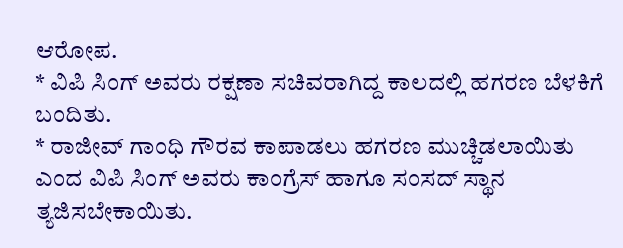ಆರೋಪ.
* ವಿಪಿ ಸಿಂಗ್ ಅವರು ರಕ್ಷಣಾ ಸಚಿವರಾಗಿದ್ದ ಕಾಲದಲ್ಲಿ ಹಗರಣ ಬೆಳಕಿಗೆ ಬಂದಿತು.
* ರಾಜೀವ್ ಗಾಂಧಿ ಗೌರವ ಕಾಪಾಡಲು ಹಗರಣ ಮುಚ್ಚಿಡಲಾಯಿತು ಎಂದ ವಿಪಿ ಸಿಂಗ್ ಅವರು ಕಾಂಗ್ರೆಸ್ ಹಾಗೂ ಸಂಸದ್ ಸ್ಥಾನ ತ್ಯಜಿಸಬೇಕಾಯಿತು.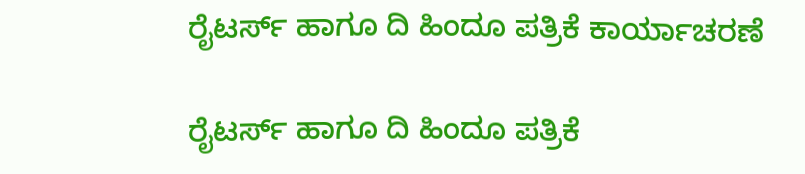ರೈಟರ್ಸ್ ಹಾಗೂ ದಿ ಹಿಂದೂ ಪತ್ರಿಕೆ ಕಾರ್ಯಾಚರಣೆ

ರೈಟರ್ಸ್ ಹಾಗೂ ದಿ ಹಿಂದೂ ಪತ್ರಿಕೆ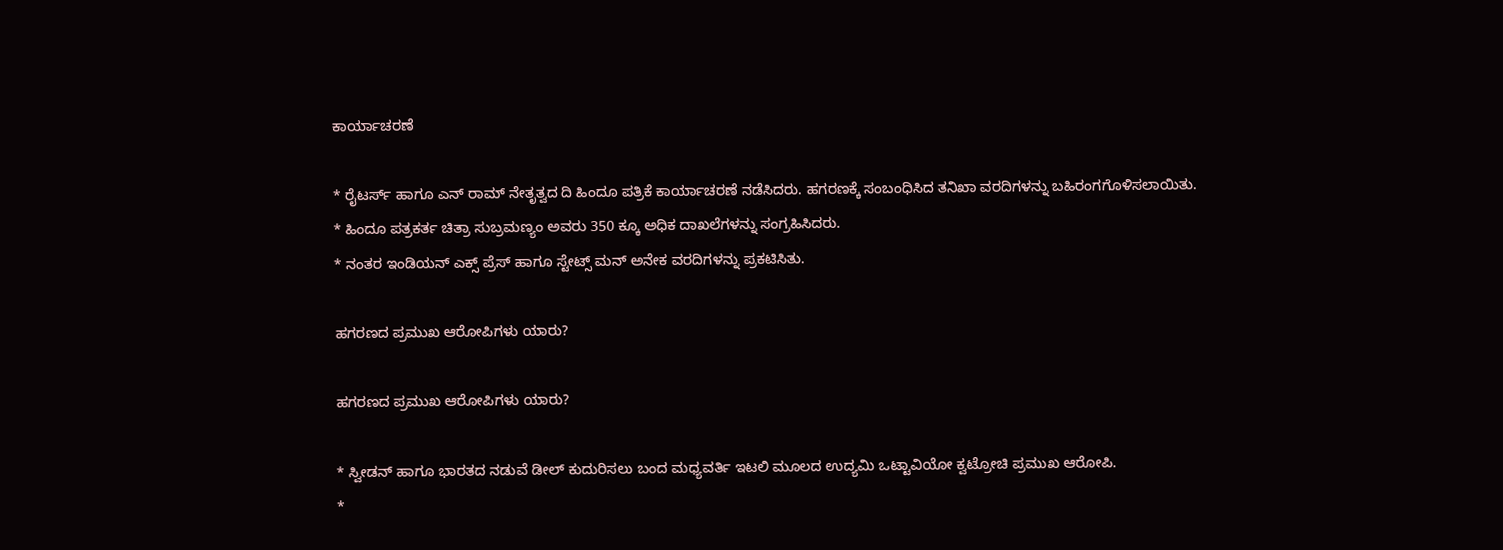ಕಾರ್ಯಾಚರಣೆ

* ರೈಟರ್ಸ್ ಹಾಗೂ ಎನ್ ರಾಮ್ ನೇತೃತ್ವದ ದಿ ಹಿಂದೂ ಪತ್ರಿಕೆ ಕಾರ್ಯಾಚರಣೆ ನಡೆಸಿದರು. ಹಗರಣಕ್ಕೆ ಸಂಬಂಧಿಸಿದ ತನಿಖಾ ವರದಿಗಳನ್ನು ಬಹಿರಂಗಗೊಳಿಸಲಾಯಿತು.
* ಹಿಂದೂ ಪತ್ರಕರ್ತ ಚಿತ್ರಾ ಸುಬ್ರಮಣ್ಯಂ ಅವರು 350 ಕ್ಕೂ ಅಧಿಕ ದಾಖಲೆಗಳನ್ನು ಸಂಗ್ರಹಿಸಿದರು.
* ನಂತರ ಇಂಡಿಯನ್ ಎಕ್ಸ್ ಪ್ರೆಸ್ ಹಾಗೂ ಸ್ಟೇಟ್ಸ್ ಮನ್ ಅನೇಕ ವರದಿಗಳನ್ನು ಪ್ರಕಟಿಸಿತು.

ಹಗರಣದ ಪ್ರಮುಖ ಆರೋಪಿಗಳು ಯಾರು?

ಹಗರಣದ ಪ್ರಮುಖ ಆರೋಪಿಗಳು ಯಾರು?

* ಸ್ವೀಡನ್ ಹಾಗೂ ಭಾರತದ ನಡುವೆ ಡೀಲ್ ಕುದುರಿಸಲು ಬಂದ ಮಧ್ಯವರ್ತಿ ಇಟಲಿ ಮೂಲದ ಉದ್ಯಮಿ ಒಟ್ಟಾವಿಯೋ ಕ್ವಟ್ರೋಚಿ ಪ್ರಮುಖ ಆರೋಪಿ.
*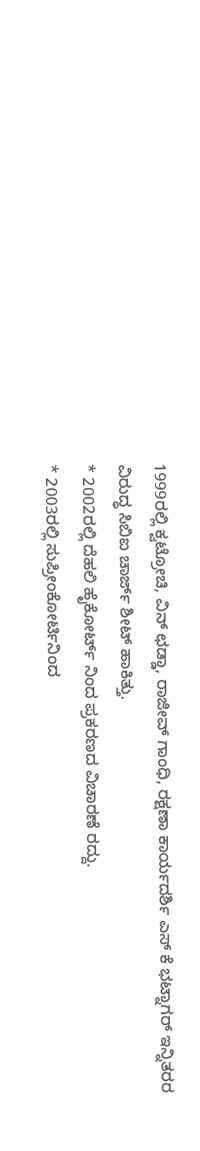1999ರಲ್ಲಿ ಕ್ವಟ್ರೋಚಿ, ವಿನ್ ಛಡ್ಡಾ, ರಾಜೀವ್ ಗಾಂಧಿ, ರಕ್ಷಣಾ ಕಾರ್ಯದರ್ಶಿ ಎಸ್ ಕೆ ಭಟ್ನಾಗರ್ ಇನ್ನಿತರರ ವಿರುದ್ಧ ಸಿಬಿಐ ಚಾರ್ಜ್ ಶೀಟ್ ಹಾಕಿತ್ತು.
* 2002ರಲ್ಲಿ ದೆಹಲಿ ಹೈಕೋರ್ಟ್ ನಿಂದ ಪ್ರಕರಣದ ವಿಚಾರಣೆ ರದ್ದು.
* 2003ರಲ್ಲಿ ಸುಪ್ರೀಂಕೋರ್ಟಿನಿಂದ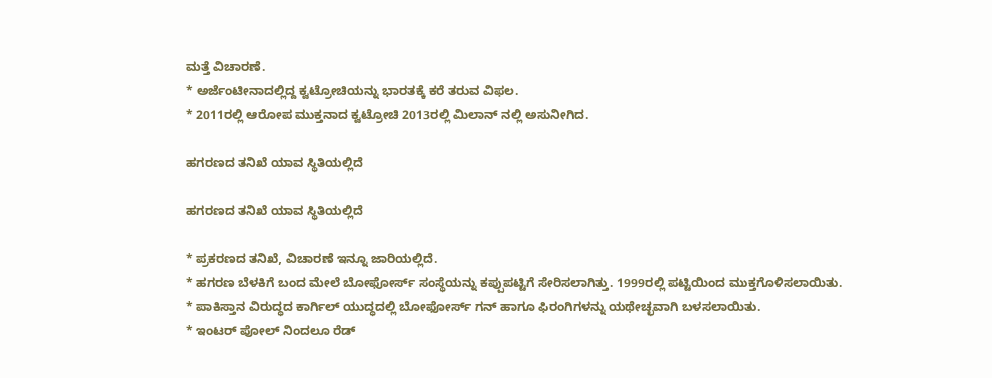ಮತ್ತೆ ವಿಚಾರಣೆ.
* ಅರ್ಜೆಂಟೀನಾದಲ್ಲಿದ್ದ ಕ್ವಟ್ರೋಚಿಯನ್ನು ಭಾರತಕ್ಕೆ ಕರೆ ತರುವ ವಿಫಲ.
* 2011ರಲ್ಲಿ ಆರೋಪ ಮುಕ್ತನಾದ ಕ್ವಟ್ರೋಚಿ 2013ರಲ್ಲಿ ಮಿಲಾನ್ ನಲ್ಲಿ ಅಸುನೀಗಿದ.

ಹಗರಣದ ತನಿಖೆ ಯಾವ ಸ್ಥಿತಿಯಲ್ಲಿದೆ

ಹಗರಣದ ತನಿಖೆ ಯಾವ ಸ್ಥಿತಿಯಲ್ಲಿದೆ

* ಪ್ರಕರಣದ ತನಿಖೆ, ವಿಚಾರಣೆ ಇನ್ನೂ ಜಾರಿಯಲ್ಲಿದೆ.
* ಹಗರಣ ಬೆಳಕಿಗೆ ಬಂದ ಮೇಲೆ ಬೋಫೋರ್ಸ್ ಸಂಸ್ಥೆಯನ್ನು ಕಪ್ಪುಪಟ್ಟಿಗೆ ಸೇರಿಸಲಾಗಿತ್ತು. 1999ರಲ್ಲಿ ಪಟ್ಟಿಯಿಂದ ಮುಕ್ತಗೊಳಿಸಲಾಯಿತು.
* ಪಾಕಿಸ್ತಾನ ವಿರುದ್ಧದ ಕಾರ್ಗಿಲ್ ಯುದ್ಧದಲ್ಲಿ ಬೋಫೋರ್ಸ್ ಗನ್ ಹಾಗೂ ಫಿರಂಗಿಗಳನ್ನು ಯಥೇಚ್ಛವಾಗಿ ಬಳಸಲಾಯಿತು.
* ಇಂಟರ್ ಪೋಲ್ ನಿಂದಲೂ ರೆಡ್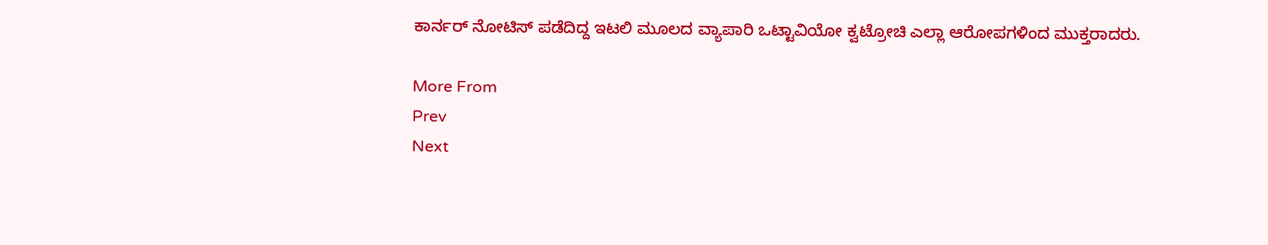ಕಾರ್ನರ್ ನೋಟಿಸ್ ಪಡೆದಿದ್ದ ಇಟಲಿ ಮೂಲದ ವ್ಯಾಪಾರಿ ಒಟ್ಟಾವಿಯೋ ಕ್ವಟ್ರೋಚಿ ಎಲ್ಲಾ ಆರೋಪಗಳಿಂದ ಮುಕ್ತರಾದರು.

More From
Prev
Next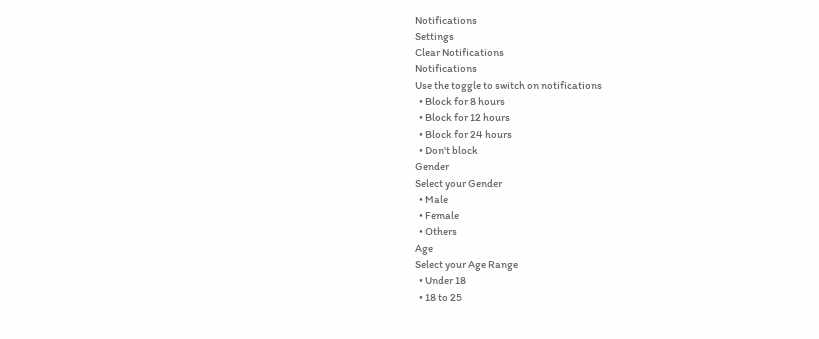Notifications
Settings
Clear Notifications
Notifications
Use the toggle to switch on notifications
  • Block for 8 hours
  • Block for 12 hours
  • Block for 24 hours
  • Don't block
Gender
Select your Gender
  • Male
  • Female
  • Others
Age
Select your Age Range
  • Under 18
  • 18 to 25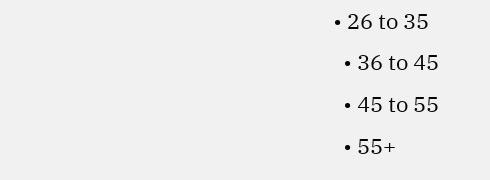• 26 to 35
  • 36 to 45
  • 45 to 55
  • 55+